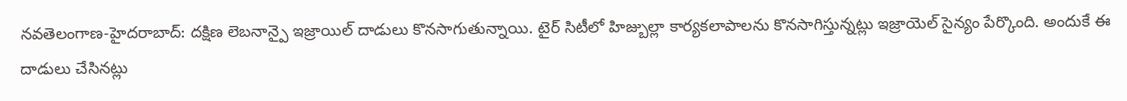నవతెలంగాణ-హైదరాబాద్: దక్షిణ లెబనాన్పై ఇజ్రాయిల్ దాడులు కొనసాగుతున్నాయి. టైర్ సిటీలో హిజ్బుల్లా కార్యకలాపాలను కొనసాగిస్తున్నట్లు ఇజ్రాయెల్ సైన్యం పేర్కొంది. అందుకే ఈ దాడులు చేసినట్లు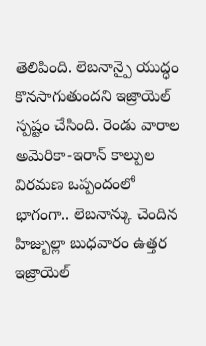తెలిపింది. లెబనాన్పై యుద్ధం కొనసాగుతుందని ఇజ్రాయెల్ స్పష్టం చేసింది. రెండు వారాల అమెరికా-ఇరాన్ కాల్పుల విరమణ ఒప్పందంలో భాగంగా.. లెబనాన్కు చెందిన హిజ్బుల్లా బుధవారం ఉత్తర ఇజ్రాయెల్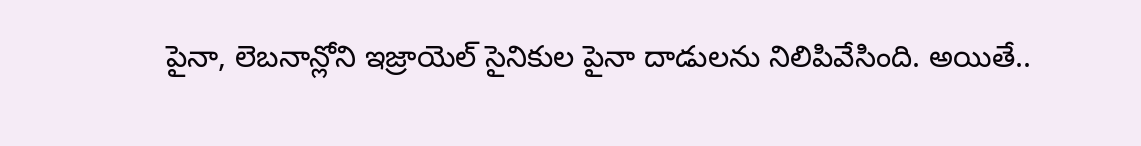పైనా, లెబనాన్లోని ఇజ్రాయెల్ సైనికుల పైనా దాడులను నిలిపివేసింది. అయితే..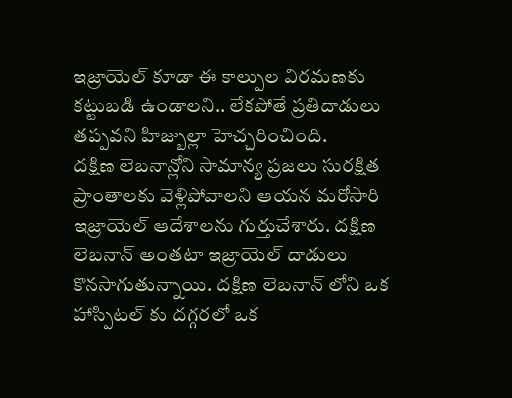ఇజ్రాయెల్ కూడా ఈ కాల్పుల విరమణకు కట్టుబడి ఉండాలని.. లేకపోతే ప్రతిదాడులు తప్పవని హిజ్బుల్లా హెచ్చరించింది.
దక్షిణ లెబనాన్లోని సామాన్య ప్రజలు సురక్షిత ప్రాంతాలకు వెళ్లిపోవాలని ఆయన మరోసారి ఇజ్రాయెల్ ఆదేశాలను గుర్తుచేశారు. దక్షిణ లెబనాన్ అంతటా ఇజ్రాయెల్ దాడులు కొనసాగుతున్నాయి. దక్షిణ లెబనాన్ లోని ఒక హాస్పిటల్ కు దగ్గరలో ఒక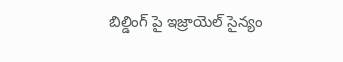బిల్డింగ్ పై ఇజ్రాయెల్ సైన్యం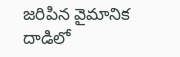జరిపిన వైమానిక దాడిలో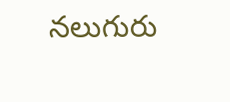నలుగురు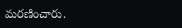మరణించారు.